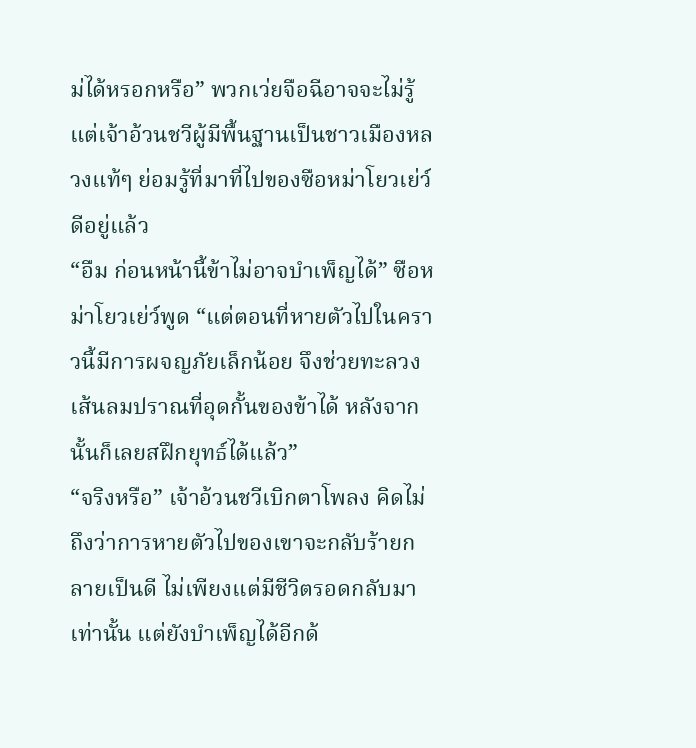ม่ได้หรอกหรือ” พวกเว่ยจือฉีอาจจะไม่รู้ แต่เจ้าอ้วนชวีผู้มีพื้นฐานเป็นชาวเมืองหลวงแท้ๆ ย่อมรู้ที่มาที่ไปของซือหม่าโยวเย่ว์ดีอยู่แล้ว
“อืม ก่อนหน้านี้ข้าไม่อาจบำเพ็ญได้” ซือหม่าโยวเย่ว์พูด “แต่ตอนที่หายตัวไปในคราวนี้มีการผจญภัยเล็กน้อย จึงช่วยทะลวงเส้นลมปราณที่อุดกั้นของข้าได้ หลังจากนั้นก็เลยสฝึกยุทธ์ได้แล้ว”
“จริงหรือ” เจ้าอ้วนชวีเบิกตาโพลง คิดไม่ถึงว่าการหายตัวไปของเขาจะกลับร้ายกลายเป็นดี ไม่เพียงแต่มีชีวิตรอดกลับมาเท่านั้น แต่ยังบำเพ็ญได้อีกด้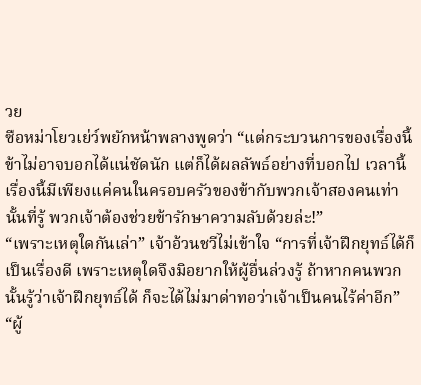วย
ซือหม่าโยวเย่ว์พยักหน้าพลางพูดว่า “แต่กระบวนการของเรื่องนี้ ข้าไม่อาจบอกได้แน่ชัดนัก แต่ก็ได้ผลลัพธ์อย่างที่บอกไป เวลานี้เรื่องนี้มีเพียงแค่คนในครอบครัวของข้ากับพวกเจ้าสองคนเท่านั้นที่รู้ พวกเจ้าต้องช่วยข้ารักษาความลับด้วยล่ะ!”
“เพราะเหตุใดกันเล่า” เจ้าอ้วนชวีไม่เข้าใจ “การที่เจ้าฝึกยุทธ์ได้ก็เป็นเรื่องดี เพราะเหตุใดจึงมิอยากให้ผู้อื่นล่วงรู้ ถ้าหากคนพวกนั้นรู้ว่าเจ้าฝึกยุทธ์ได้ ก็จะได้ไม่มาด่าทอว่าเจ้าเป็นคนไร้ค่าอีก”
“ผู้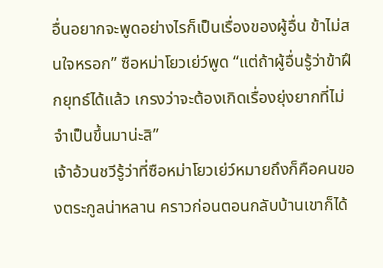อื่นอยากจะพูดอย่างไรก็เป็นเรื่องของผู้อื่น ข้าไม่สนใจหรอก” ซือหม่าโยวเย่ว์พูด “แต่ถ้าผู้อื่นรู้ว่าข้าฝึกยุทธ์ได้แล้ว เกรงว่าจะต้องเกิดเรื่องยุ่งยากที่ไม่จำเป็นขึ้นมาน่ะสิ”
เจ้าอ้วนชวีรู้ว่าที่ซือหม่าโยวเย่ว์หมายถึงก็คือคนของตระกูลน่าหลาน คราวก่อนตอนกลับบ้านเขาก็ได้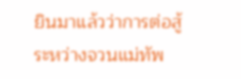ยินมาแล้วว่าการต่อสู้ระหว่างจวนแม่ทัพ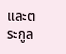และตระกูล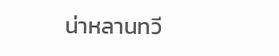น่าหลานทวี